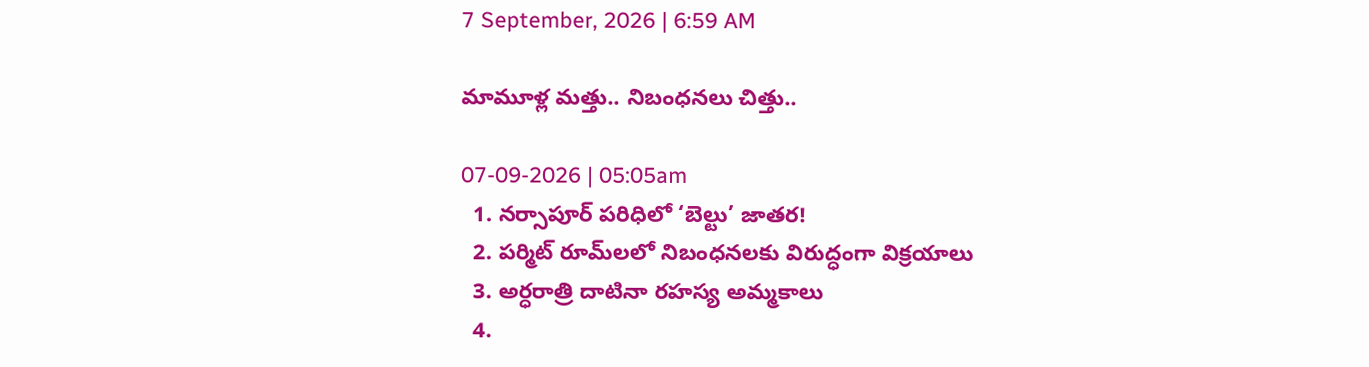7 September, 2026 | 6:59 AM

మామూళ్ల మత్తు.. నిబంధనలు చిత్తు..

07-09-2026 | 05:05am
  1. నర్సాపూర్ పరిధిలో ‘బెల్టు’ జాతర!
  2. పర్మిట్ రూమ్‌లలో నిబంధనలకు విరుద్ధంగా విక్రయాలు
  3. అర్ధరాత్రి దాటినా రహస్య అమ్మకాలు
  4.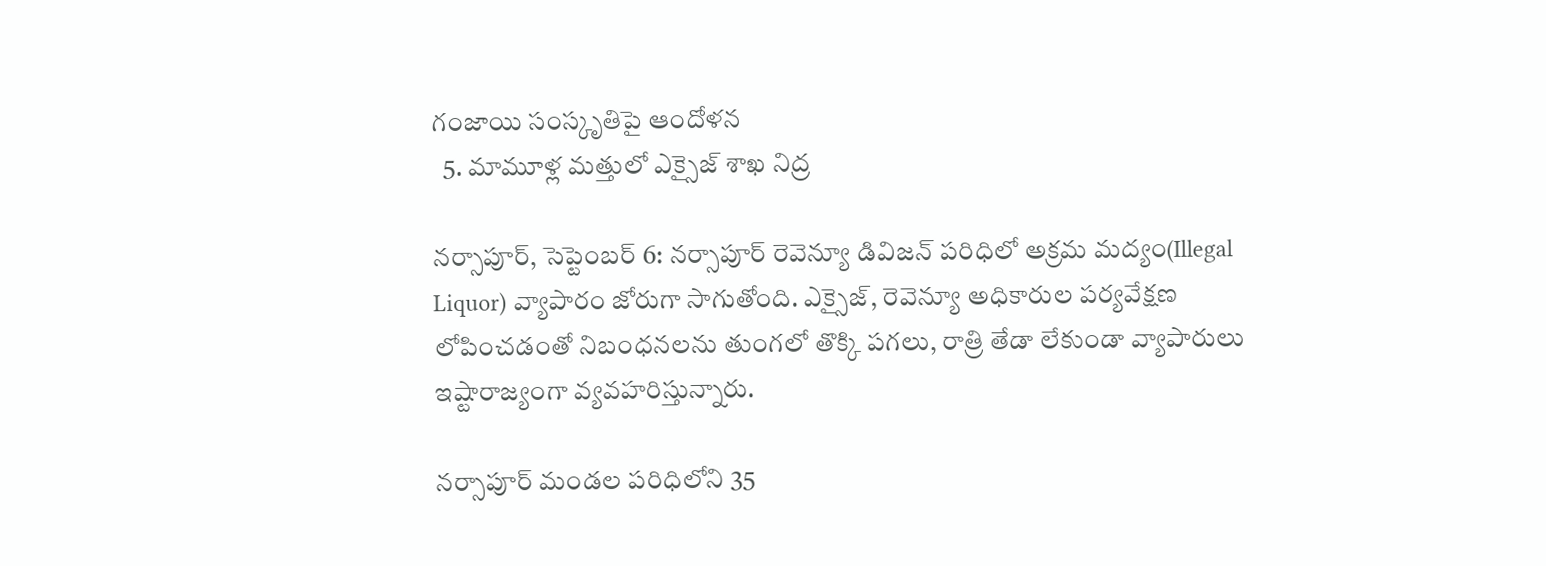గంజాయి సంస్కృతిపై ఆందోళన
  5. మామూళ్ల మత్తులో ఎక్సైజ్ శాఖ నిద్ర

నర్సాపూర్, సెప్టెంబర్ 6: నర్సాపూర్ రెవెన్యూ డివిజన్ పరిధిలో అక్రమ మద్యం(Illegal Liquor) వ్యాపారం జోరుగా సాగుతోంది. ఎక్సైజ్, రెవెన్యూ అధికారుల పర్యవేక్షణ లోపించడంతో నిబంధనలను తుంగలో తొక్కి పగలు, రాత్రి తేడా లేకుండా వ్యాపారులు ఇష్టారాజ్యంగా వ్యవహరిస్తున్నారు.

నర్సాపూర్ మండల పరిధిలోని 35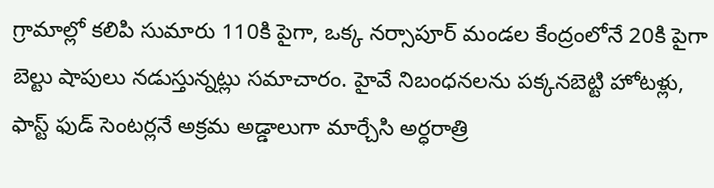గ్రామాల్లో కలిపి సుమారు 110కి పైగా, ఒక్క నర్సాపూర్ మండల కేంద్రంలోనే 20కి పైగా బెల్టు షాపులు నడుస్తున్నట్లు సమాచారం. హైవే నిబంధనలను పక్కనబెట్టి హోటళ్లు, ఫాస్ట్ ఫుడ్ సెంటర్లనే అక్రమ అడ్డాలుగా మార్చేసి అర్ధరాత్రి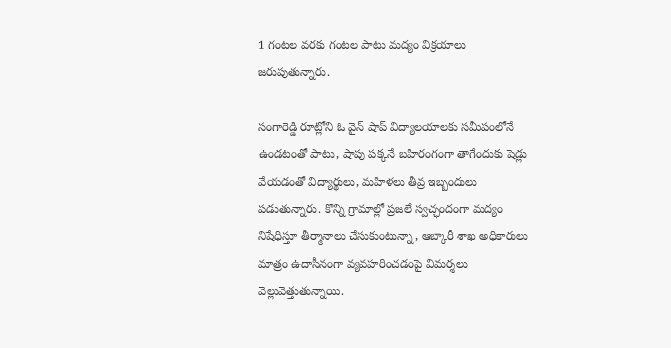1 గంటల వరకు గంటల పాటు మద్యం విక్రయాలు జరుపుతున్నారు.

సంగారెడ్డి రూట్లోని ఓ వైన్ షాప్ విద్యాలయాలకు సమీపంలోనే ఉండటంతో పాటు, షాపు పక్కనే బహిరంగంగా తాగేందుకు షెడ్లు వేయడంతో విద్యార్థులు, మహిళలు తీవ్ర ఇబ్బందులు పడుతున్నారు. కొన్ని గ్రామాల్లో ప్రజలే స్వచ్ఛందంగా మద్యం నిషేధిస్తూ తీర్మానాలు చేసుకుంటున్నా, ఆబ్కారీ శాఖ అధికారులు మాత్రం ఉదాసీనంగా వ్యవహరించడంపై విమర్శలు వెల్లువెత్తుతున్నాయి.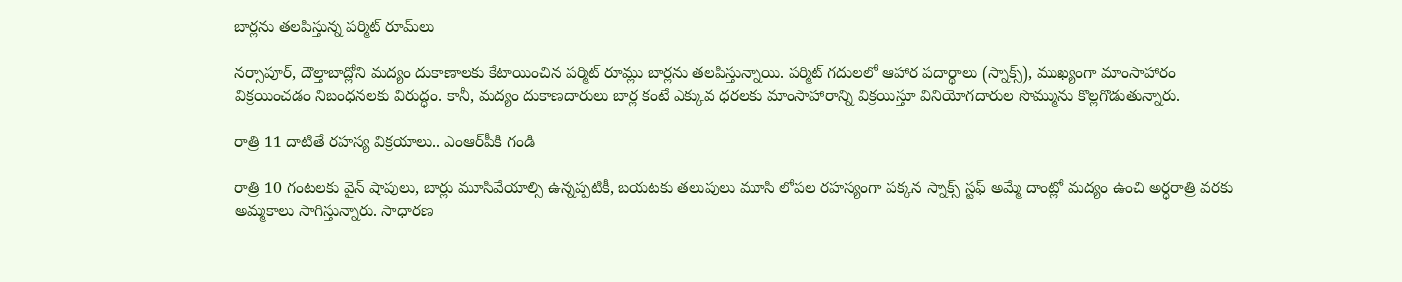బార్లను తలపిస్తున్న పర్మిట్ రూమ్‌లు

నర్సాపూర్, దౌల్తాబాద్లోని మద్యం దుకాణాలకు కేటాయించిన పర్మిట్ రూమ్లు బార్లను తలపిస్తున్నాయి. పర్మిట్ గదులలో ఆహార పదార్థాలు (స్నాక్స్), ముఖ్యంగా మాంసాహారం విక్రయించడం నిబంధనలకు విరుద్ధం. కానీ, మద్యం దుకాణదారులు బార్ల కంటే ఎక్కువ ధరలకు మాంసాహారాన్ని విక్రయిస్తూ వినియోగదారుల సొమ్మును కొల్లగొడుతున్నారు.

రాత్రి 11 దాటితే రహస్య విక్రయాలు.. ఎంఆర్‌పీకి గండి

రాత్రి 10 గంటలకు వైన్ షాపులు, బార్లు మూసివేయాల్సి ఉన్నప్పటికీ, బయటకు తలుపులు మూసి లోపల రహస్యంగా పక్కన స్నాక్స్ స్టఫ్ అమ్మే దాంట్లో మద్యం ఉంచి అర్ధరాత్రి వరకు అమ్మకాలు సాగిస్తున్నారు. సాధారణ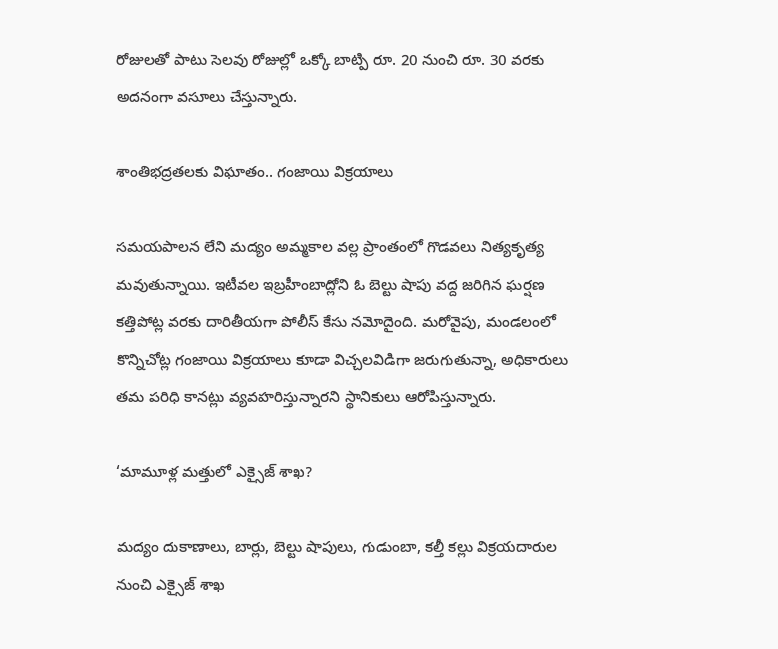రోజులతో పాటు సెలవు రోజుల్లో ఒక్కో బాట్పి రూ. 20 నుంచి రూ. 30 వరకు అదనంగా వసూలు చేస్తున్నారు.

శాంతిభద్రతలకు విఘాతం.. గంజాయి విక్రయాలు

సమయపాలన లేని మద్యం అమ్మకాల వల్ల ప్రాంతంలో గొడవలు నిత్యకృత్య మవుతున్నాయి. ఇటీవల ఇబ్రహీంబాద్లోని ఓ బెల్టు షాపు వద్ద జరిగిన ఘర్షణ కత్తిపోట్ల వరకు దారితీయగా పోలీస్ కేసు నమోదైంది. మరోవైపు, మండలంలో కొన్నిచోట్ల గంజాయి విక్రయాలు కూడా విచ్చలవిడిగా జరుగుతున్నా, అధికారులు తమ పరిధి కానట్లు వ్యవహరిస్తున్నారని స్థానికులు ఆరోపిస్తున్నారు.

‘మామూళ్ల మత్తులో ఎక్సైజ్ శాఖ?

మద్యం దుకాణాలు, బార్లు, బెల్టు షాపులు, గుడుంబా, కల్తీ కల్లు విక్రయదారుల నుంచి ఎక్సైజ్ శాఖ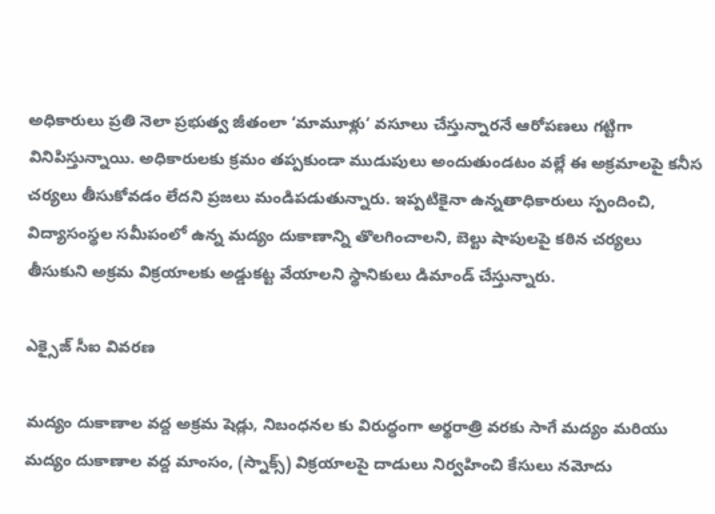అధికారులు ప్రతి నెలా ప్రభుత్వ జీతంలా ‘మామూళ్లు‘ వసూలు చేస్తున్నారనే ఆరోపణలు గట్టిగా వినిపిస్తున్నాయి. అధికారులకు క్రమం తప్పకుండా ముడుపులు అందుతుండటం వల్లే ఈ అక్రమాలపై కనీస చర్యలు తీసుకోవడం లేదని ప్రజలు మండిపడుతున్నారు. ఇప్పటికైనా ఉన్నతాధికారులు స్పందించి, విద్యాసంస్థల సమీపంలో ఉన్న మద్యం దుకాణాన్ని తొలగించాలని, బెల్టు షాపులపై కఠిన చర్యలు తీసుకుని అక్రమ విక్రయాలకు అడ్డుకట్ట వేయాలని స్థానికులు డిమాండ్ చేస్తున్నారు.

ఎక్సైజ్ సీఐ వివరణ

మద్యం దుకాణాల వద్ద అక్రమ షెడ్లు, నిబంధనల కు విరుద్ధంగా అర్థరాత్రి వరకు సాగే మద్యం మరియు మద్యం దుకాణాల వద్ద మాంసం, (స్నాక్స్) విక్రయాలపై దాడులు నిర్వహించి కేసులు నమోదు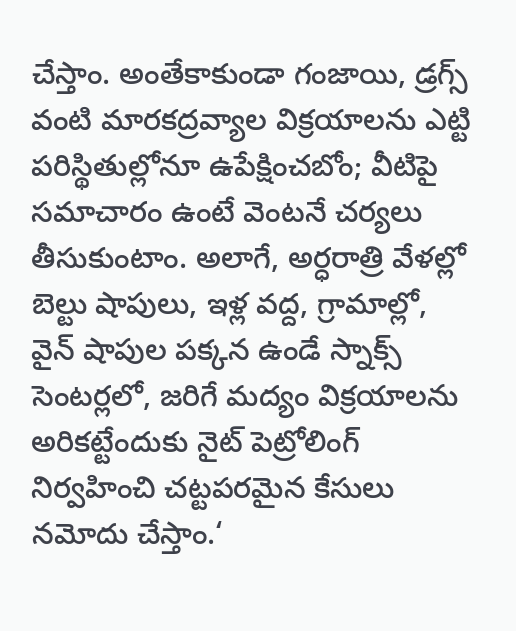చేస్తాం. అంతేకాకుండా గంజాయి, డ్రగ్స్ వంటి మారకద్రవ్యాల విక్రయాలను ఎట్టి పరిస్థితుల్లోనూ ఉపేక్షించబోం; వీటిపై సమాచారం ఉంటే వెంటనే చర్యలు తీసుకుంటాం. అలాగే, అర్ధరాత్రి వేళల్లో బెల్టు షాపులు, ఇళ్ల వద్ద, గ్రామాల్లో, వైన్ షాపుల పక్కన ఉండే స్నాక్స్ సెంటర్లలో, జరిగే మద్యం విక్రయాలను అరికట్టేందుకు నైట్ పెట్రోలింగ్ నిర్వహించి చట్టపరమైన కేసులు నమోదు చేస్తాం.‘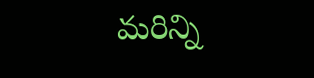మరిన్ని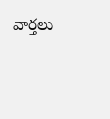వార్తలు